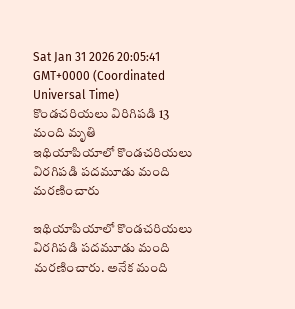Sat Jan 31 2026 20:05:41 GMT+0000 (Coordinated Universal Time)
కొండచరియలు విరిగిపడి 13 మంది మృతి
ఇథియాపియాలో కొండచరియలు విరగిపడి పదమూడు మంది మరణించారు

ఇథియాపియాలో కొండచరియలు విరగిపడి పదమూడు మంది మరణించారు. అనేక మంది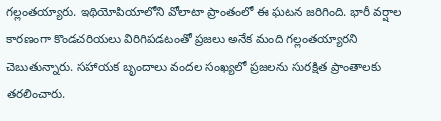గల్లంతయ్యారు. ఇథియోపియాలోని వోలాటా ప్రాంతంలో ఈ ఘటన జరిగింది. భారీ వర్షాల కారణంగా కొండచరియలు విరిగిపడటంతో ప్రజలు అనేక మంది గల్లంతయ్యారని చెబుతున్నారు. సహాయక బృందాలు వందల సంఖ్యలో ప్రజలను సురక్షిత ప్రాంతాలకు తరలించారు.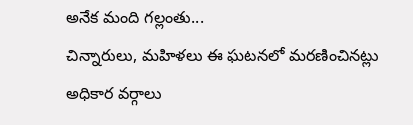అనేక మంది గల్లంతు...
చిన్నారులు, మహిళలు ఈ ఘటనలో మరణించినట్లు అధికార వర్గాలు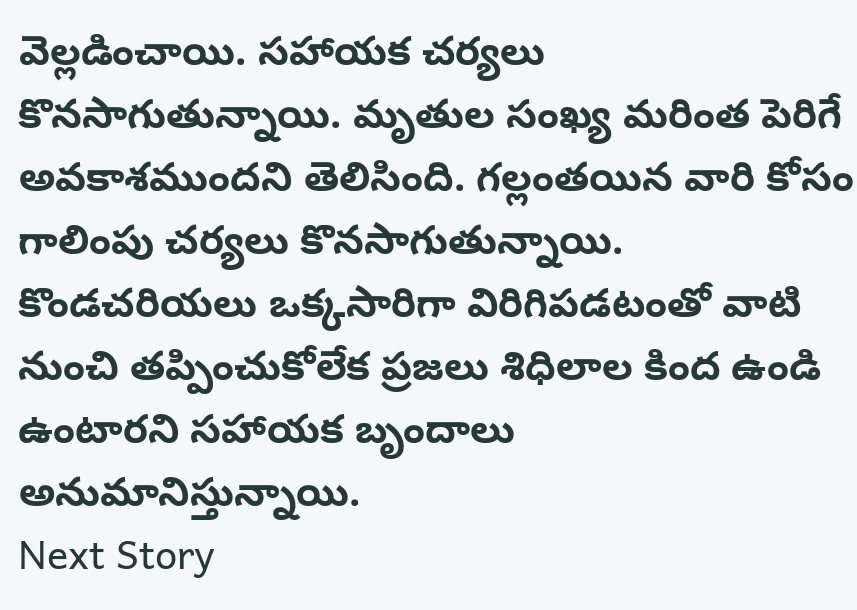వెల్లడించాయి. సహాయక చర్యలు కొనసాగుతున్నాయి. మృతుల సంఖ్య మరింత పెరిగే అవకాశముందని తెలిసింది. గల్లంతయిన వారి కోసం గాలింపు చర్యలు కొనసాగుతున్నాయి. కొండచరియలు ఒక్కసారిగా విరిగిపడటంతో వాటి నుంచి తప్పించుకోలేక ప్రజలు శిధిలాల కింద ఉండి ఉంటారని సహాయక బృందాలు అనుమానిస్తున్నాయి.
Next Story